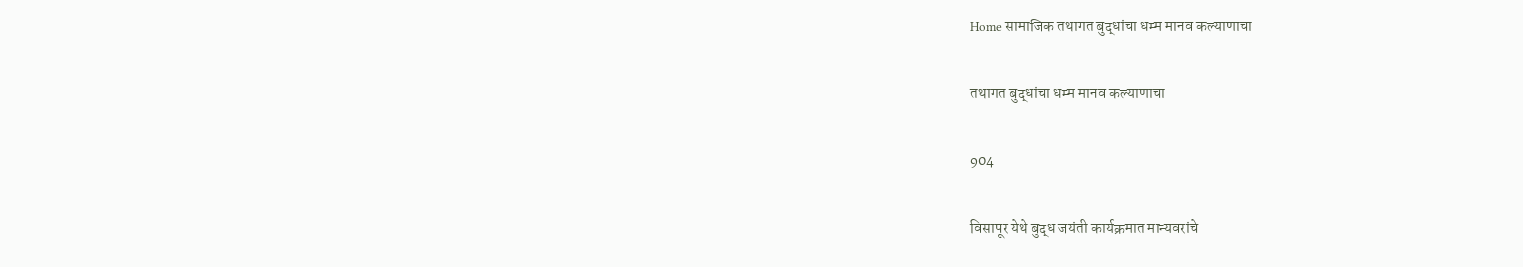Home सामाजिक तथागत बुद्धांचा धम्म मानव कल्याणाचा

तथागत बुद्धांचा धम्म मानव कल्याणाचा

904

विसापूर येथे बुद्ध जयंती कार्यक्रमात मान्यवरांचे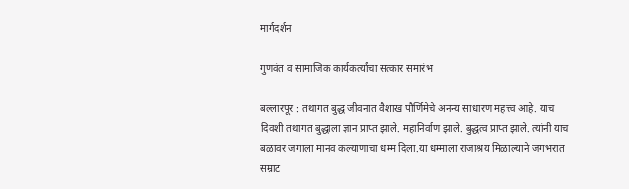मार्गदर्शन

गुणवंत व सामाजिक कार्यकर्त्यांचा सत्कार समारंभ

बल्लारपूर : तथागत बुद्ध जीवनात वैशाख पौर्णिमेचे अनन्य साधारण महत्त्व आहे. याच दिवशी तथागत बुद्धाला ज्ञान प्राप्त झाले. महानिर्वाण झाले. बुद्धत्व प्राप्त झाले. त्यांनी याच बळावर जगाला मानव कल्याणाचा धम्म दिला.या धम्माला राजाश्रय मिळाल्याने जगभरात सम्राट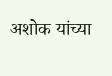अशोक यांच्या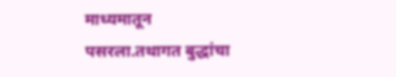माध्यमातून पसरला.तथागत बुद्धांचा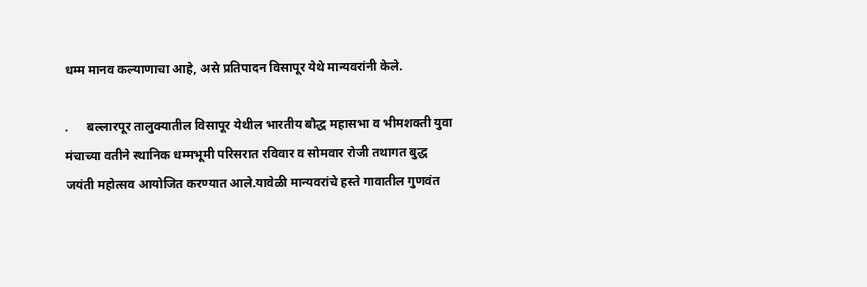धम्म मानव कल्याणाचा आहे, असे प्रतिपादन विसापूर येथे मान्यवरांनी केले.

.      बल्लारपूर तालुक्यातील विसापूर येथील भारतीय बौद्ध महासभा व भीमशक्ती युवा मंचाच्या वतीने स्थानिक धम्मभूमी परिसरात रविवार व सोमवार रोजी तथागत बुद्ध जयंती महोत्सव आयोजित करण्यात आले.यावेळी मान्यवरांचे हस्ते गावातील गुणवंत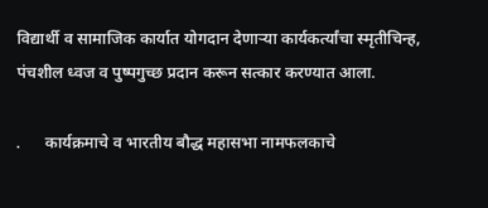विद्यार्थी व सामाजिक कार्यात योगदान देणाऱ्या कार्यकर्त्यांचा स्मृतीचिन्ह, पंचशील ध्वज व पुष्पगुच्छ प्रदान करून सत्कार करण्यात आला.

.      कार्यक्रमाचे व भारतीय बौद्ध महासभा नामफलकाचे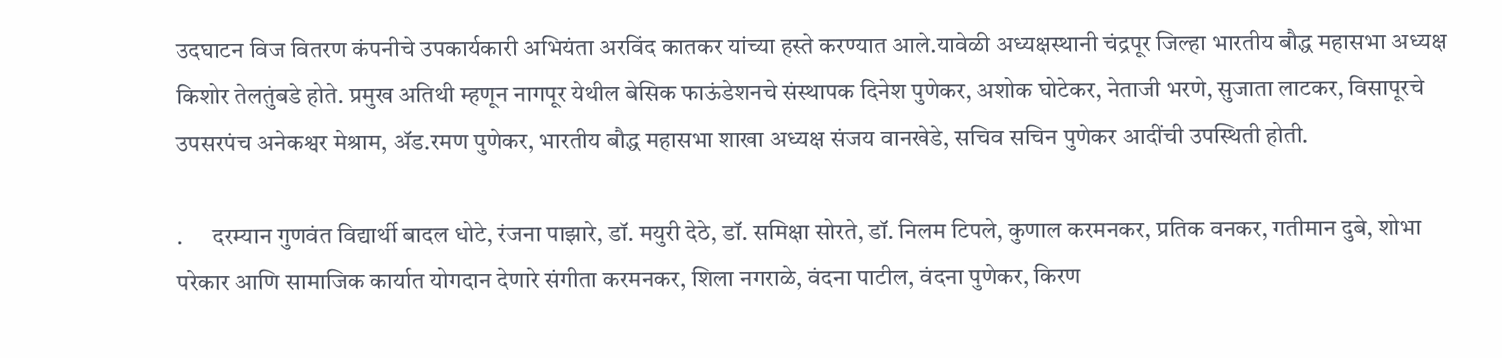उदघाटन विज वितरण कंपनीचे उपकार्यकारी अभियंता अरविंद कातकर यांच्या हस्ते करण्यात आले.यावेळी अध्यक्षस्थानी चंद्रपूर जिल्हा भारतीय बौद्ध महासभा अध्यक्ष किशोर तेलतुंबडे होते. प्रमुख अतिथी म्हणून नागपूर येथील बेसिक फाऊंडेशनचे संस्थापक दिनेश पुणेकर, अशोक घोटेकर, नेताजी भरणे, सुजाता लाटकर, विसापूरचे उपसरपंच अनेकश्वर मेश्राम, ॲड.रमण पुणेकर, भारतीय बौद्ध महासभा शाखा अध्यक्ष संजय वानखेडे, सचिव सचिन पुणेकर आदींची उपस्थिती होती.

.      दरम्यान गुणवंत विद्यार्थी बादल धोटे, रंजना पाझारे, डॉ. मयुरी देठे, डॉ. समिक्षा सोरते, डॉ. निलम टिपले, कुणाल करमनकर, प्रतिक वनकर, गतीमान दुबे, शोभा परेकार आणि सामाजिक कार्यात योगदान देणारे संगीता करमनकर, शिला नगराळे, वंदना पाटील, वंदना पुणेकर, किरण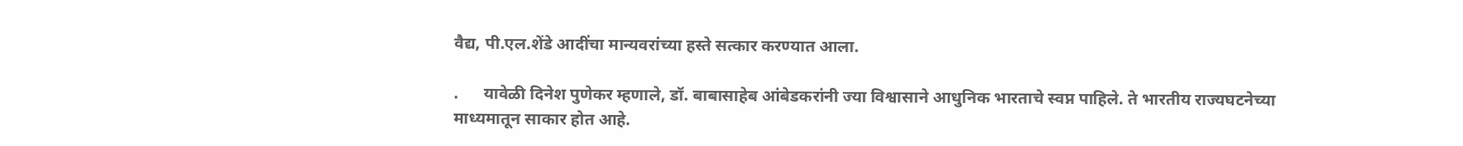वैद्य, पी.एल.शेंडे आदींचा मान्यवरांच्या हस्ते सत्कार करण्यात आला.

.      यावेळी दिनेश पुणेकर म्हणाले, डॉ. बाबासाहेब आंबेडकरांनी ज्या विश्वासाने आधुनिक भारताचे स्वप्न पाहिले. ते भारतीय राज्यघटनेच्या माध्यमातून साकार होत आहे.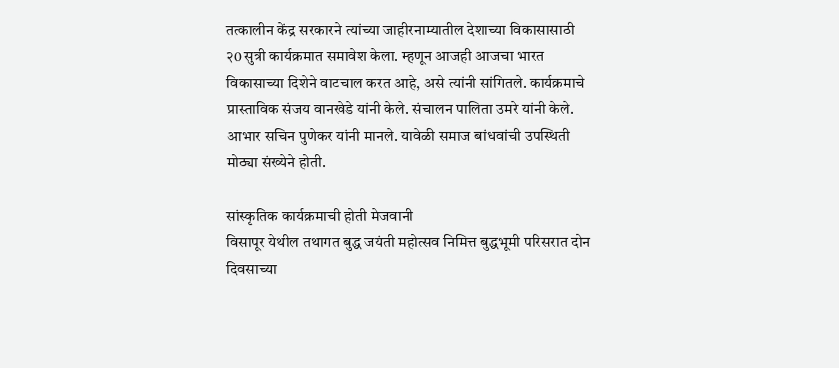तत्कालीन केंद्र सरकारने त्यांच्या जाहीरनाम्यातील देशाच्या विकासासाठी २0 सुत्री कार्यक्रमात समावेश केला. म्हणून आजही आजचा भारत विकासाच्या दिशेने वाटचाल करत आहे, असे त्यांनी सांगितले. कार्यक्रमाचे प्रास्ताविक संजय वानखेडे यांनी केले. संचालन पालिता उमरे यांनी केले. आभार सचिन पुणेकर यांनी मानले. यावेळी समाज बांधवांची उपस्थिती मोठ्या संख्येने होती.

सांस्कृतिक कार्यक्रमाची होती मेजवानी                                                                                                                                               विसापूर येथील तथागत बुद्ध जयंती महोत्सव निमित्त बुद्धभूमी परिसरात दोन दिवसाच्या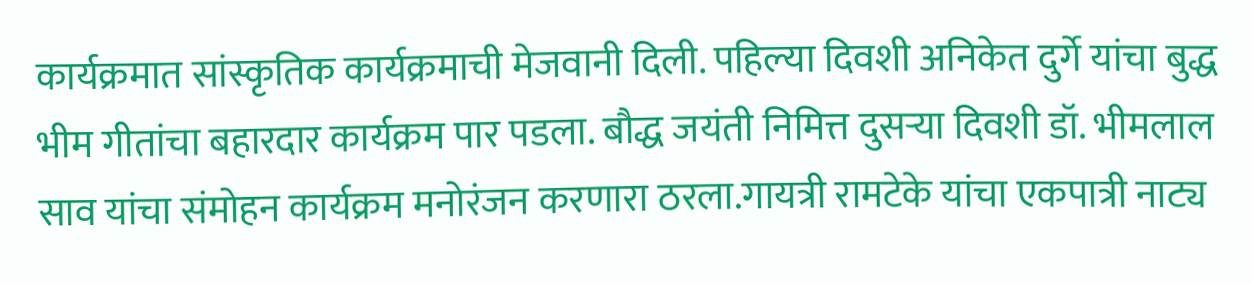कार्यक्रमात सांस्कृतिक कार्यक्रमाची मेजवानी दिली. पहिल्या दिवशी अनिकेत दुर्गे यांचा बुद्ध भीम गीतांचा बहारदार कार्यक्रम पार पडला. बौद्ध जयंती निमित्त दुसऱ्या दिवशी डॉ. भीमलाल साव यांचा संमोहन कार्यक्रम मनोरंजन करणारा ठरला.गायत्री रामटेके यांचा एकपात्री नाट्य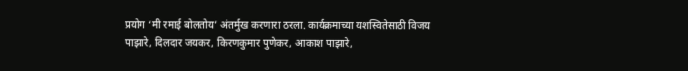प्रयोग ‘मी रमाई बोलतोय’ अंतर्मुख करणारा ठरला. कार्यक्रमाच्या यशस्वितेसाठी विजय पाझारे, दिलदार जयकर, किरणकुमार पुणेकर, आकाश पाझारे,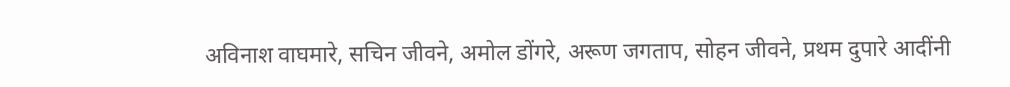अविनाश वाघमारे, सचिन जीवने, अमोल डोंगरे, अरूण जगताप, सोहन जीवने, प्रथम दुपारे आदींनी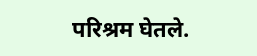परिश्रम घेतले.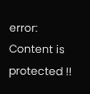error: Content is protected !!